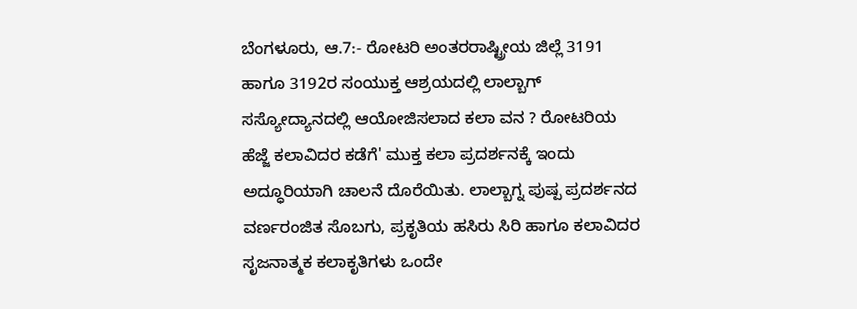ಬೆಂಗಳೂರು, ಆ.7:- ರೋಟರಿ ಅಂತರರಾಷ್ಟ್ರೀಯ ಜಿಲ್ಲೆ 3191 ಹಾಗೂ 3192ರ ಸಂಯುಕ್ತ ಆಶ್ರಯದಲ್ಲಿ ಲಾಲ್ಬಾಗ್ ಸಸ್ಯೋದ್ಯಾನದಲ್ಲಿ ಆಯೋಜಿಸಲಾದ ಕಲಾ ವನ ? ರೋಟರಿಯ ಹೆಜ್ಜೆ ಕಲಾವಿದರ ಕಡೆಗೆ' ಮುಕ್ತ ಕಲಾ ಪ್ರದರ್ಶನಕ್ಕೆ ಇಂದು ಅದ್ಧೂರಿಯಾಗಿ ಚಾಲನೆ ದೊರೆಯಿತು. ಲಾಲ್ಬಾಗ್ನ ಪುಷ್ಪ ಪ್ರದರ್ಶನದ ವರ್ಣರಂಜಿತ ಸೊಬಗು, ಪ್ರಕೃತಿಯ ಹಸಿರು ಸಿರಿ ಹಾಗೂ ಕಲಾವಿದರ ಸೃಜನಾತ್ಮಕ ಕಲಾಕೃತಿಗಳು ಒಂದೇ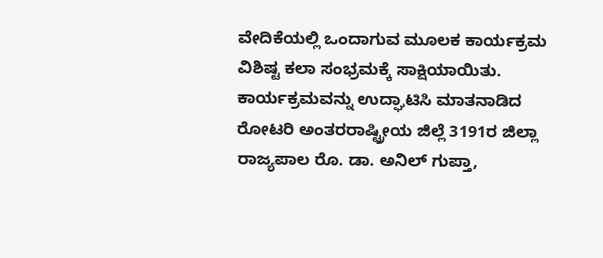ವೇದಿಕೆಯಲ್ಲಿ ಒಂದಾಗುವ ಮೂಲಕ ಕಾರ್ಯಕ್ರಮ ವಿಶಿಷ್ಟ ಕಲಾ ಸಂಭ್ರಮಕ್ಕೆ ಸಾಕ್ಷಿಯಾಯಿತು. ಕಾರ್ಯಕ್ರಮವನ್ನು ಉದ್ಘಾಟಿಸಿ ಮಾತನಾಡಿದ ರೋಟರಿ ಅಂತರರಾಷ್ಟ್ರೀಯ ಜಿಲ್ಲೆ 3191ರ ಜಿಲ್ಲಾ ರಾಜ್ಯಪಾಲ ರೊ. ಡಾ. ಅನಿಲ್ ಗುಪ್ತಾ,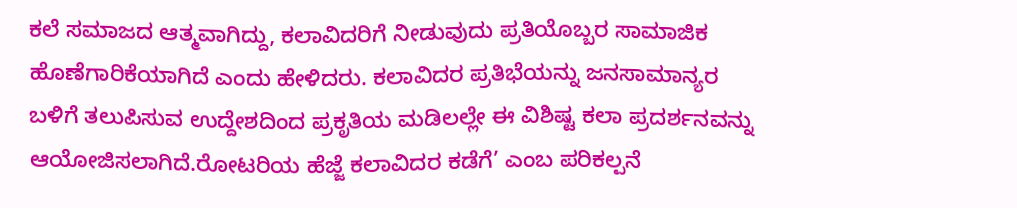ಕಲೆ ಸಮಾಜದ ಆತ್ಮವಾಗಿದ್ದು, ಕಲಾವಿದರಿಗೆ ನೀಡುವುದು ಪ್ರತಿಯೊಬ್ಬರ ಸಾಮಾಜಿಕ ಹೊಣೆಗಾರಿಕೆಯಾಗಿದೆ ಎಂದು ಹೇಳಿದರು. ಕಲಾವಿದರ ಪ್ರತಿಭೆಯನ್ನು ಜನಸಾಮಾನ್ಯರ ಬಳಿಗೆ ತಲುಪಿಸುವ ಉದ್ದೇಶದಿಂದ ಪ್ರಕೃತಿಯ ಮಡಿಲಲ್ಲೇ ಈ ವಿಶಿಷ್ಟ ಕಲಾ ಪ್ರದರ್ಶನವನ್ನು ಆಯೋಜಿಸಲಾಗಿದೆ.ರೋಟರಿಯ ಹೆಜ್ಜೆ ಕಲಾವಿದರ ಕಡೆಗೆ’ ಎಂಬ ಪರಿಕಲ್ಪನೆ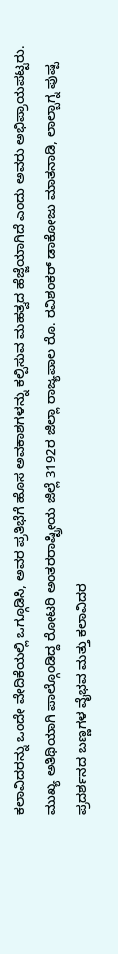ಕಲಾವಿದರನ್ನು ಒಂದೇ ವೇದಿಕೆಯಲ್ಲಿ ಒಗ್ಗೂಡಿಸಿ, ಅವರ ಪ್ರತಿಭೆಗೆ ಹೊಸ ಅವಕಾಶಗಳನ್ನು ಕಲ್ಪಿಸುವ ಮಹತ್ವದ ಹೆಜ್ಜೆಯಾಗಿದೆ ಎಂದು ಅವರು ಅಭಿಪ್ರಾಯಪಟ್ಟರು.
ಮುಖ್ಯ ಅತಿಥಿಯಾಗಿ ಪಾಲ್ಗೊಂಡಿದ್ದ ರೋಟರಿ ಅಂತರರಾಷ್ಟ್ರೀಯ ಜಿಲ್ಲೆ 3192ರ ಜಿಲ್ಲಾ ರಾಜ್ಯಪಾಲ ರೊ. ರವಿಶಂಕರ್ ಡಾಕೋಜು ಮಾತನಾಡಿ, ಲಾಲ್ಬಾಗ್ನ ಪುಷ್ಪ ಪ್ರದರ್ಶನದ ಬಣ್ಣಗಳ ವೈಭವ ಮತ್ತು ಕಲಾವಿದರ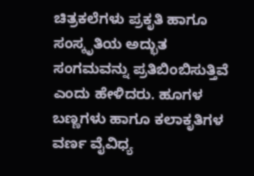ಚಿತ್ರಕಲೆಗಳು ಪ್ರಕೃತಿ ಹಾಗೂ ಸಂಸ್ಕೃತಿಯ ಅದ್ಭುತ ಸಂಗಮವನ್ನು ಪ್ರತಿಬಿಂಬಿಸುತ್ತಿವೆ ಎಂದು ಹೇಳಿದರು. ಹೂಗಳ ಬಣ್ಣಗಳು ಹಾಗೂ ಕಲಾಕೃತಿಗಳ ವರ್ಣ ವೈವಿಧ್ಯ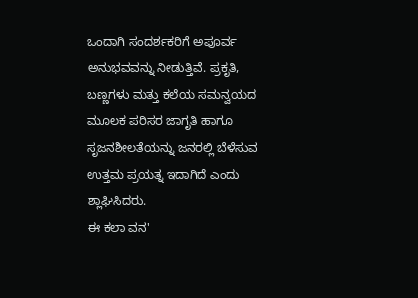ಒಂದಾಗಿ ಸಂದರ್ಶಕರಿಗೆ ಅಪೂರ್ವ ಅನುಭವವನ್ನು ನೀಡುತ್ತಿವೆ. ಪ್ರಕೃತಿ, ಬಣ್ಣಗಳು ಮತ್ತು ಕಲೆಯ ಸಮನ್ವಯದ ಮೂಲಕ ಪರಿಸರ ಜಾಗೃತಿ ಹಾಗೂ ಸೃಜನಶೀಲತೆಯನ್ನು ಜನರಲ್ಲಿ ಬೆಳೆಸುವ ಉತ್ತಮ ಪ್ರಯತ್ನ ಇದಾಗಿದೆ ಎಂದು ಶ್ಲಾಘಿಸಿದರು.
ಈ ಕಲಾ ವನ'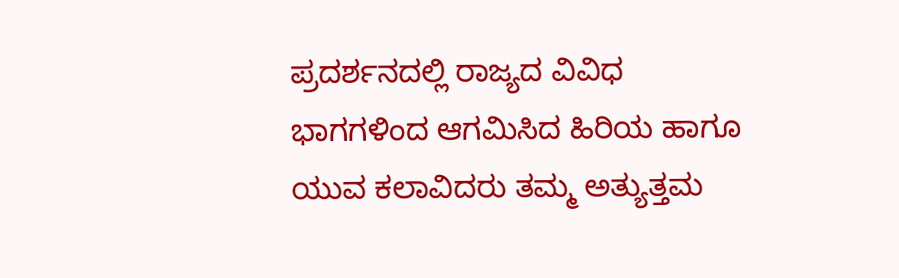ಪ್ರದರ್ಶನದಲ್ಲಿ ರಾಜ್ಯದ ವಿವಿಧ ಭಾಗಗಳಿಂದ ಆಗಮಿಸಿದ ಹಿರಿಯ ಹಾಗೂ ಯುವ ಕಲಾವಿದರು ತಮ್ಮ ಅತ್ಯುತ್ತಮ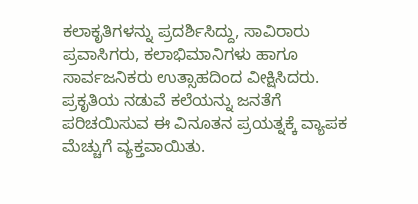ಕಲಾಕೃತಿಗಳನ್ನು ಪ್ರದರ್ಶಿಸಿದ್ದು, ಸಾವಿರಾರು ಪ್ರವಾಸಿಗರು, ಕಲಾಭಿಮಾನಿಗಳು ಹಾಗೂ ಸಾರ್ವಜನಿಕರು ಉತ್ಸಾಹದಿಂದ ವೀಕ್ಷಿಸಿದರು. ಪ್ರಕೃತಿಯ ನಡುವೆ ಕಲೆಯನ್ನು ಜನತೆಗೆ ಪರಿಚಯಿಸುವ ಈ ವಿನೂತನ ಪ್ರಯತ್ನಕ್ಕೆ ವ್ಯಾಪಕ ಮೆಚ್ಚುಗೆ ವ್ಯಕ್ತವಾಯಿತು.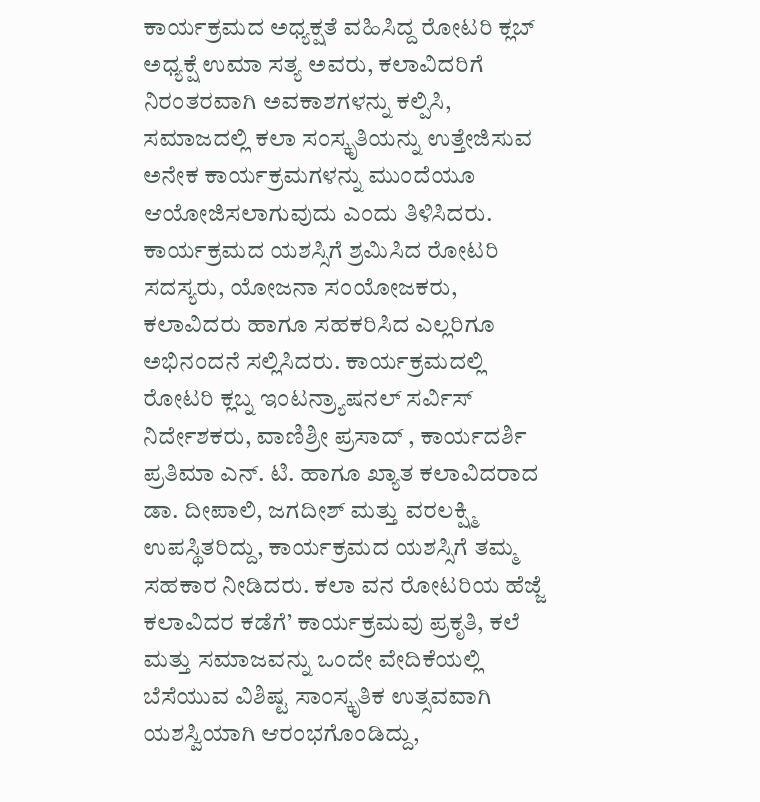ಕಾರ್ಯಕ್ರಮದ ಅಧ್ಯಕ್ಷತೆ ವಹಿಸಿದ್ದ ರೋಟರಿ ಕ್ಲಬ್ ಅಧ್ಯಕ್ಷೆ ಉಮಾ ಸತ್ಯ ಅವರು, ಕಲಾವಿದರಿಗೆ ನಿರಂತರವಾಗಿ ಅವಕಾಶಗಳನ್ನು ಕಲ್ಪಿಸಿ, ಸಮಾಜದಲ್ಲಿ ಕಲಾ ಸಂಸ್ಕೃತಿಯನ್ನು ಉತ್ತೇಜಿಸುವ ಅನೇಕ ಕಾರ್ಯಕ್ರಮಗಳನ್ನು ಮುಂದೆಯೂ ಆಯೋಜಿಸಲಾಗುವುದು ಎಂದು ತಿಳಿಸಿದರು. ಕಾರ್ಯಕ್ರಮದ ಯಶಸ್ಸಿಗೆ ಶ್ರಮಿಸಿದ ರೋಟರಿ ಸದಸ್ಯರು, ಯೋಜನಾ ಸಂಯೋಜಕರು, ಕಲಾವಿದರು ಹಾಗೂ ಸಹಕರಿಸಿದ ಎಲ್ಲರಿಗೂ ಅಭಿನಂದನೆ ಸಲ್ಲಿಸಿದರು. ಕಾರ್ಯಕ್ರಮದಲ್ಲಿ ರೋಟರಿ ಕ್ಲಬ್ನ ಇಂಟನ್ರ್ಯಾಷನಲ್ ಸರ್ವಿಸ್ ನಿರ್ದೇಶಕರು, ವಾಣಿಶ್ರೀ ಪ್ರಸಾದ್ , ಕಾರ್ಯದರ್ಶಿ ಪ್ರತಿಮಾ ಎನ್. ಟಿ. ಹಾಗೂ ಖ್ಯಾತ ಕಲಾವಿದರಾದ ಡಾ. ದೀಪಾಲಿ, ಜಗದೀಶ್ ಮತ್ತು ವರಲಕ್ಷ್ಮಿ ಉಪಸ್ಥಿತರಿದ್ದು, ಕಾರ್ಯಕ್ರಮದ ಯಶಸ್ಸಿಗೆ ತಮ್ಮ ಸಹಕಾರ ನೀಡಿದರು. ಕಲಾ ವನ ರೋಟರಿಯ ಹೆಜ್ಜೆ ಕಲಾವಿದರ ಕಡೆಗೆ’ ಕಾರ್ಯಕ್ರಮವು ಪ್ರಕೃತಿ, ಕಲೆ ಮತ್ತು ಸಮಾಜವನ್ನು ಒಂದೇ ವೇದಿಕೆಯಲ್ಲಿ ಬೆಸೆಯುವ ವಿಶಿಷ್ಟ ಸಾಂಸ್ಕೃತಿಕ ಉತ್ಸವವಾಗಿ ಯಶಸ್ವಿಯಾಗಿ ಆರಂಭಗೊಂಡಿದ್ದು,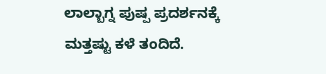ಲಾಲ್ಬಾಗ್ನ ಪುಷ್ಪ ಪ್ರದರ್ಶನಕ್ಕೆ ಮತ್ತಷ್ಟು ಕಳೆ ತಂದಿದೆ.